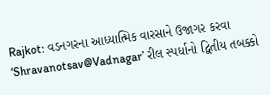Rajkot: વડનગરના આધ્યાત્મિક વારસાને ઉજાગર કરવા ‘Shravanotsav@Vadnagar’ રીલ સ્પર્ધાનો દ્વિતીય તબક્કો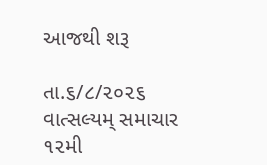આજથી શરૂ

તા.૬/૮/૨૦૨૬
વાત્સલ્યમ્ સમાચાર
૧૨મી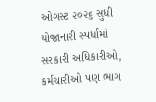ઓગસ્ટ ૨૦૨૬ સુધી યોજાનારી સ્પર્ધામાં સરકારી અધિકારીઓ, કર્મચારીઓ પણ ભાગ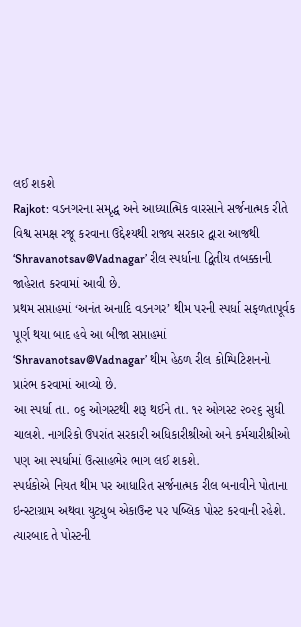લઈ શકશે
Rajkot: વડનગરના સમૃદ્ધ અને આધ્યાત્મિક વારસાને સર્જનાત્મક રીતે વિશ્વ સમક્ષ રજૂ કરવાના ઉદ્દેશ્યથી રાજ્ય સરકાર દ્વારા આજથી ‘Shravanotsav@Vadnagar’ રીલ સ્પર્ધાના દ્વિતીય તબક્કાની જાહેરાત કરવામાં આવી છે.
પ્રથમ સપ્તાહમાં ‘અનંત અનાદિ વડનગર’ થીમ પરની સ્પર્ધા સફળતાપૂર્વક પૂર્ણ થયા બાદ હવે આ બીજા સપ્તાહમાં ‘Shravanotsav@Vadnagar’ થીમ હેઠળ રીલ કોમ્પિટિશનનો પ્રારંભ કરવામાં આવ્યો છે.
આ સ્પર્ધા તા. ૦૬ ઓગસ્ટથી શરૂ થઈને તા. ૧૨ ઓગસ્ટ ૨૦૨૬ સુધી ચાલશે. નાગરિકો ઉપરાંત સરકારી અધિકારીશ્રીઓ અને કર્મચારીશ્રીઓ પણ આ સ્પર્ધામાં ઉત્સાહભેર ભાગ લઈ શકશે.
સ્પર્ધકોએ નિયત થીમ પર આધારિત સર્જનાત્મક રીલ બનાવીને પોતાના ઇન્સ્ટાગ્રામ અથવા યુટ્યુબ એકાઉન્ટ પર પબ્લિક પોસ્ટ કરવાની રહેશે. ત્યારબાદ તે પોસ્ટની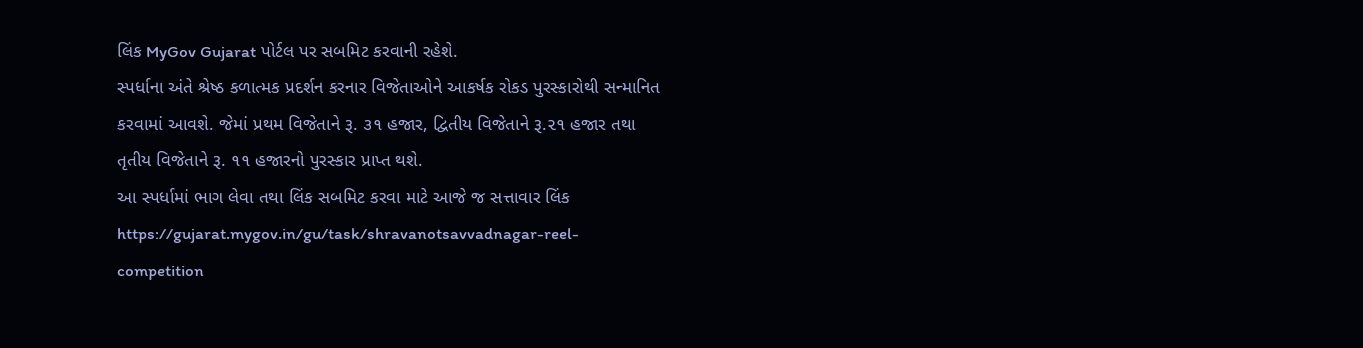લિંક MyGov Gujarat પોર્ટલ પર સબમિટ કરવાની રહેશે.
સ્પર્ધાના અંતે શ્રેષ્ઠ કળાત્મક પ્રદર્શન કરનાર વિજેતાઓને આકર્ષક રોકડ પુરસ્કારોથી સન્માનિત કરવામાં આવશે. જેમાં પ્રથમ વિજેતાને રૂ. ૩૧ હજાર, દ્વિતીય વિજેતાને રૂ.૨૧ હજાર તથા તૃતીય વિજેતાને રૂ. ૧૧ હજારનો પુરસ્કાર પ્રાપ્ત થશે.
આ સ્પર્ધામાં ભાગ લેવા તથા લિંક સબમિટ કરવા માટે આજે જ સત્તાવાર લિંક https://gujarat.mygov.in/gu/task/shravanotsavvadnagar-reel-competition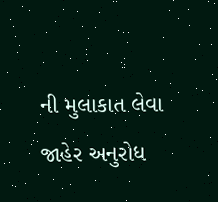ની મુલાકાત લેવા જાહેર અનુરોધ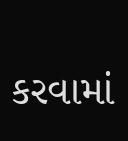કરવામાં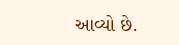આવ્યો છે.